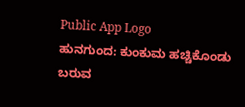Public App Logo
ಹುನಗುಂದ: ಕುಂಕುಮ ಹಚ್ಚಿಕೊಂಡು ಬರುವ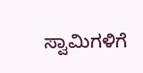ಸ್ವಾಮಿಗಳಿಗೆ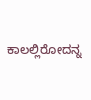ಕಾಲಲ್ಲಿರೋದನ್ನ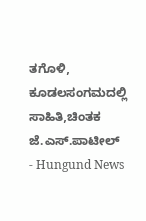ತಗೊಳಿ, ಕೂಡಲಸಂಗಮದಲ್ಲಿ ಸಾಹಿತಿ,ಚಿಂತಕ ಜೆ.ಎಸ್.ಪಾಟೀಲ್ - Hungund News